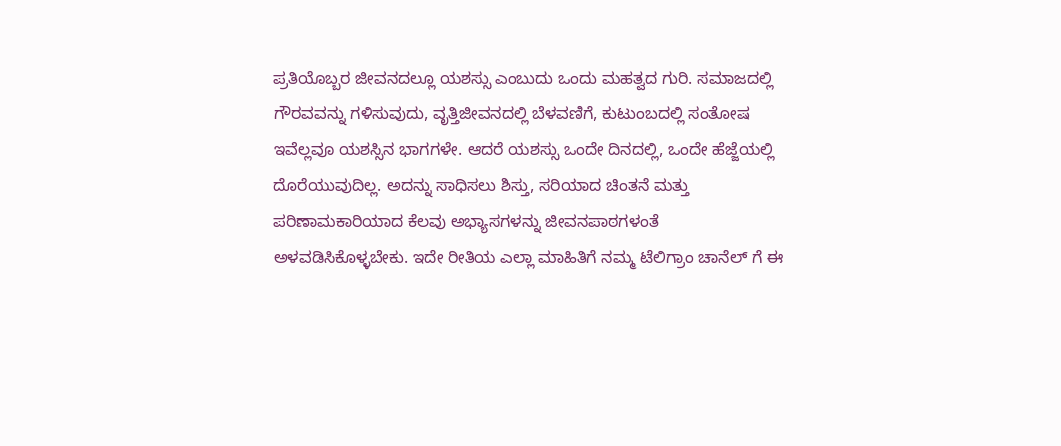ಪ್ರತಿಯೊಬ್ಬರ ಜೀವನದಲ್ಲೂ ಯಶಸ್ಸು ಎಂಬುದು ಒಂದು ಮಹತ್ವದ ಗುರಿ. ಸಮಾಜದಲ್ಲಿ ಗೌರವವನ್ನು ಗಳಿಸುವುದು, ವೃತ್ತಿಜೀವನದಲ್ಲಿ ಬೆಳವಣಿಗೆ, ಕುಟುಂಬದಲ್ಲಿ ಸಂತೋಷ ಇವೆಲ್ಲವೂ ಯಶಸ್ಸಿನ ಭಾಗಗಳೇ. ಆದರೆ ಯಶಸ್ಸು ಒಂದೇ ದಿನದಲ್ಲಿ, ಒಂದೇ ಹೆಜ್ಜೆಯಲ್ಲಿ ದೊರೆಯುವುದಿಲ್ಲ. ಅದನ್ನು ಸಾಧಿಸಲು ಶಿಸ್ತು, ಸರಿಯಾದ ಚಿಂತನೆ ಮತ್ತು ಪರಿಣಾಮಕಾರಿಯಾದ ಕೆಲವು ಅಭ್ಯಾಸಗಳನ್ನು ಜೀವನಪಾಠಗಳಂತೆ ಅಳವಡಿಸಿಕೊಳ್ಳಬೇಕು. ಇದೇ ರೀತಿಯ ಎಲ್ಲಾ ಮಾಹಿತಿಗೆ ನಮ್ಮ ಟೆಲಿಗ್ರಾಂ ಚಾನೆಲ್ ಗೆ ಈ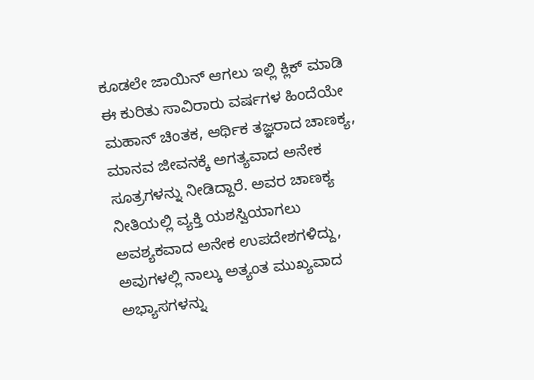ಕೂಡಲೇ ಜಾಯಿನ್ ಆಗಲು ಇಲ್ಲಿ ಕ್ಲಿಕ್ ಮಾಡಿ
ಈ ಕುರಿತು ಸಾವಿರಾರು ವರ್ಷಗಳ ಹಿಂದೆಯೇ ಮಹಾನ್ ಚಿಂತಕ, ಆರ್ಥಿಕ ತಜ್ಞರಾದ ಚಾಣಕ್ಯ, ಮಾನವ ಜೀವನಕ್ಕೆ ಅಗತ್ಯವಾದ ಅನೇಕ ಸೂತ್ರಗಳನ್ನು ನೀಡಿದ್ದಾರೆ. ಅವರ ಚಾಣಕ್ಯ ನೀತಿಯಲ್ಲಿ ವ್ಯಕ್ತಿ ಯಶಸ್ವಿಯಾಗಲು ಅವಶ್ಯಕವಾದ ಅನೇಕ ಉಪದೇಶಗಳಿದ್ದು, ಅವುಗಳಲ್ಲಿ ನಾಲ್ಕು ಅತ್ಯಂತ ಮುಖ್ಯವಾದ ಅಭ್ಯಾಸಗಳನ್ನು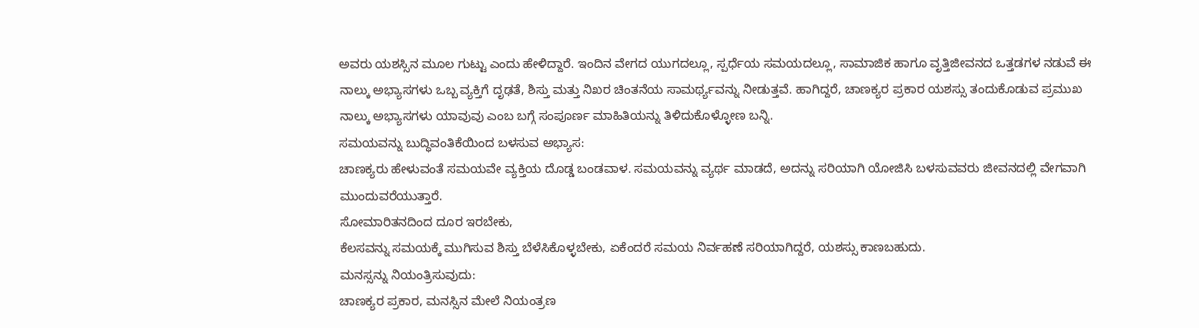ಅವರು ಯಶಸ್ಸಿನ ಮೂಲ ಗುಟ್ಟು ಎಂದು ಹೇಳಿದ್ದಾರೆ. ಇಂದಿನ ವೇಗದ ಯುಗದಲ್ಲೂ, ಸ್ಪರ್ಧೆಯ ಸಮಯದಲ್ಲೂ, ಸಾಮಾಜಿಕ ಹಾಗೂ ವೃತ್ತಿಜೀವನದ ಒತ್ತಡಗಳ ನಡುವೆ ಈ ನಾಲ್ಕು ಅಭ್ಯಾಸಗಳು ಒಬ್ಬ ವ್ಯಕ್ತಿಗೆ ದೃಢತೆ, ಶಿಸ್ತು ಮತ್ತು ನಿಖರ ಚಿಂತನೆಯ ಸಾಮರ್ಥ್ಯವನ್ನು ನೀಡುತ್ತವೆ. ಹಾಗಿದ್ದರೆ, ಚಾಣಕ್ಯರ ಪ್ರಕಾರ ಯಶಸ್ಸು ತಂದುಕೊಡುವ ಪ್ರಮುಖ ನಾಲ್ಕು ಅಭ್ಯಾಸಗಳು ಯಾವುವು ಎಂಬ ಬಗ್ಗೆ ಸಂಪೂರ್ಣ ಮಾಹಿತಿಯನ್ನು ತಿಳಿದುಕೊಳ್ಳೋಣ ಬನ್ನಿ.
ಸಮಯವನ್ನು ಬುದ್ಧಿವಂತಿಕೆಯಿಂದ ಬಳಸುವ ಅಭ್ಯಾಸ:
ಚಾಣಕ್ಯರು ಹೇಳುವಂತೆ ಸಮಯವೇ ವ್ಯಕ್ತಿಯ ದೊಡ್ಡ ಬಂಡವಾಳ. ಸಮಯವನ್ನು ವ್ಯರ್ಥ ಮಾಡದೆ, ಅದನ್ನು ಸರಿಯಾಗಿ ಯೋಜಿಸಿ ಬಳಸುವವರು ಜೀವನದಲ್ಲಿ ವೇಗವಾಗಿ ಮುಂದುವರೆಯುತ್ತಾರೆ.
ಸೋಮಾರಿತನದಿಂದ ದೂರ ಇರಬೇಕು,
ಕೆಲಸವನ್ನು ಸಮಯಕ್ಕೆ ಮುಗಿಸುವ ಶಿಸ್ತು ಬೆಳೆಸಿಕೊಳ್ಳಬೇಕು, ಏಕೆಂದರೆ ಸಮಯ ನಿರ್ವಹಣೆ ಸರಿಯಾಗಿದ್ದರೆ, ಯಶಸ್ಸು ಕಾಣಬಹುದು.
ಮನಸ್ಸನ್ನು ನಿಯಂತ್ರಿಸುವುದು:
ಚಾಣಕ್ಯರ ಪ್ರಕಾರ, ಮನಸ್ಸಿನ ಮೇಲೆ ನಿಯಂತ್ರಣ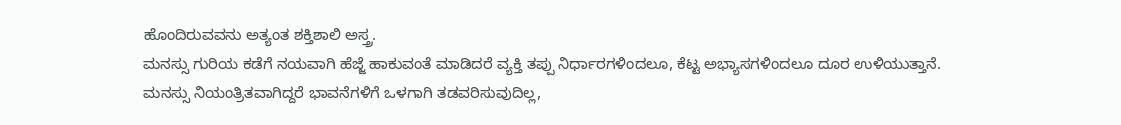ಹೊಂದಿರುವವನು ಅತ್ಯಂತ ಶಕ್ತಿಶಾಲಿ ಅಸ್ತ್ರ.
ಮನಸ್ಸು ಗುರಿಯ ಕಡೆಗೆ ನಯವಾಗಿ ಹೆಜ್ಜೆ ಹಾಕುವಂತೆ ಮಾಡಿದರೆ ವ್ಯಕ್ತಿ ತಪ್ಪು ನಿರ್ಧಾರಗಳಿಂದಲೂ, ಕೆಟ್ಟ ಅಭ್ಯಾಸಗಳಿಂದಲೂ ದೂರ ಉಳಿಯುತ್ತಾನೆ.
ಮನಸ್ಸು ನಿಯಂತ್ರಿತವಾಗಿದ್ದರೆ ಭಾವನೆಗಳಿಗೆ ಒಳಗಾಗಿ ತಡವರಿಸುವುದಿಲ್ಲ,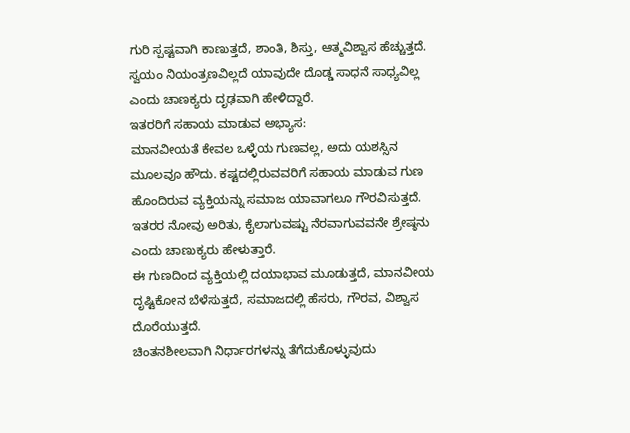ಗುರಿ ಸ್ಪಷ್ಟವಾಗಿ ಕಾಣುತ್ತದೆ, ಶಾಂತಿ, ಶಿಸ್ತು, ಆತ್ಮವಿಶ್ವಾಸ ಹೆಚ್ಚುತ್ತದೆ. ಸ್ವಯಂ ನಿಯಂತ್ರಣವಿಲ್ಲದೆ ಯಾವುದೇ ದೊಡ್ಡ ಸಾಧನೆ ಸಾಧ್ಯವಿಲ್ಲ ಎಂದು ಚಾಣಕ್ಯರು ದೃಢವಾಗಿ ಹೇಳಿದ್ದಾರೆ.
ಇತರರಿಗೆ ಸಹಾಯ ಮಾಡುವ ಅಭ್ಯಾಸ:
ಮಾನವೀಯತೆ ಕೇವಲ ಒಳ್ಳೆಯ ಗುಣವಲ್ಲ, ಅದು ಯಶಸ್ಸಿನ ಮೂಲವೂ ಹೌದು. ಕಷ್ಟದಲ್ಲಿರುವವರಿಗೆ ಸಹಾಯ ಮಾಡುವ ಗುಣ ಹೊಂದಿರುವ ವ್ಯಕ್ತಿಯನ್ನು ಸಮಾಜ ಯಾವಾಗಲೂ ಗೌರವಿಸುತ್ತದೆ.
ಇತರರ ನೋವು ಅರಿತು, ಕೈಲಾಗುವಷ್ಟು ನೆರವಾಗುವವನೇ ಶ್ರೇಷ್ಠನು ಎಂದು ಚಾಣುಕ್ಯರು ಹೇಳುತ್ತಾರೆ.
ಈ ಗುಣದಿಂದ ವ್ಯಕ್ತಿಯಲ್ಲಿ ದಯಾಭಾವ ಮೂಡುತ್ತದೆ, ಮಾನವೀಯ ದೃಷ್ಟಿಕೋನ ಬೆಳೆಸುತ್ತದೆ, ಸಮಾಜದಲ್ಲಿ ಹೆಸರು, ಗೌರವ, ವಿಶ್ವಾಸ ದೊರೆಯುತ್ತದೆ.
ಚಿಂತನಶೀಲವಾಗಿ ನಿರ್ಧಾರಗಳನ್ನು ತೆಗೆದುಕೊಳ್ಳುವುದು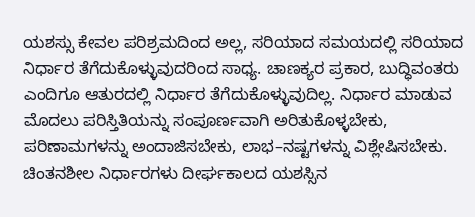ಯಶಸ್ಸು ಕೇವಲ ಪರಿಶ್ರಮದಿಂದ ಅಲ್ಲ, ಸರಿಯಾದ ಸಮಯದಲ್ಲಿ ಸರಿಯಾದ ನಿರ್ಧಾರ ತೆಗೆದುಕೊಳ್ಳುವುದರಿಂದ ಸಾಧ್ಯ. ಚಾಣಕ್ಯರ ಪ್ರಕಾರ, ಬುದ್ಧಿವಂತರು ಎಂದಿಗೂ ಆತುರದಲ್ಲಿ ನಿರ್ಧಾರ ತೆಗೆದುಕೊಳ್ಳುವುದಿಲ್ಲ. ನಿರ್ಧಾರ ಮಾಡುವ ಮೊದಲು ಪರಿಸ್ತಿತಿಯನ್ನು ಸಂಪೂರ್ಣವಾಗಿ ಅರಿತುಕೊಳ್ಳಬೇಕು, ಪರಿಣಾಮಗಳನ್ನು ಅಂದಾಜಿಸಬೇಕು, ಲಾಭ–ನಷ್ಟಗಳನ್ನು ವಿಶ್ಲೇಷಿಸಬೇಕು. ಚಿಂತನಶೀಲ ನಿರ್ಧಾರಗಳು ದೀರ್ಘಕಾಲದ ಯಶಸ್ಸಿನ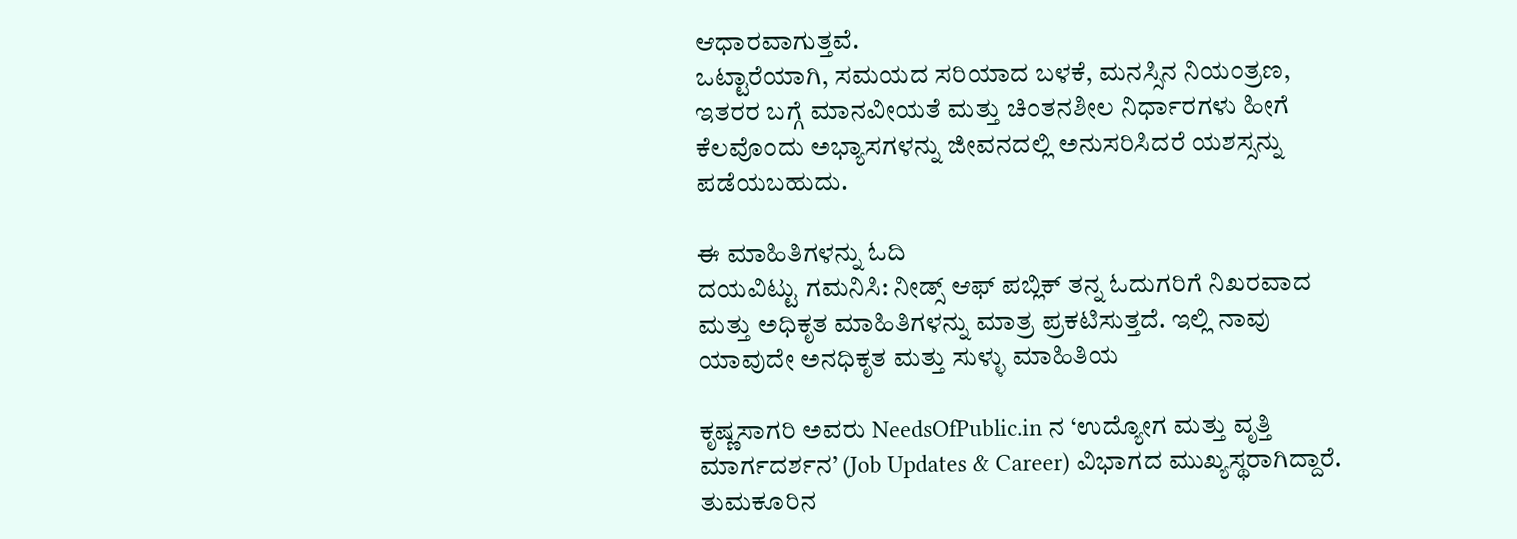ಆಧಾರವಾಗುತ್ತವೆ.
ಒಟ್ಟಾರೆಯಾಗಿ, ಸಮಯದ ಸರಿಯಾದ ಬಳಕೆ, ಮನಸ್ಸಿನ ನಿಯಂತ್ರಣ, ಇತರರ ಬಗ್ಗೆ ಮಾನವೀಯತೆ ಮತ್ತು ಚಿಂತನಶೀಲ ನಿರ್ಧಾರಗಳು ಹೀಗೆ ಕೆಲವೊಂದು ಅಭ್ಯಾಸಗಳನ್ನು ಜೀವನದಲ್ಲಿ ಅನುಸರಿಸಿದರೆ ಯಶಸ್ಸನ್ನು ಪಡೆಯಬಹುದು.

ಈ ಮಾಹಿತಿಗಳನ್ನು ಓದಿ
ದಯವಿಟ್ಟು ಗಮನಿಸಿ: ನೀಡ್ಸ್ ಆಫ್ ಪಬ್ಲಿಕ್ ತನ್ನ ಓದುಗರಿಗೆ ನಿಖರವಾದ ಮತ್ತು ಅಧಿಕೃತ ಮಾಹಿತಿಗಳನ್ನು ಮಾತ್ರ ಪ್ರಕಟಿಸುತ್ತದೆ. ಇಲ್ಲಿ ನಾವು ಯಾವುದೇ ಅನಧಿಕೃತ ಮತ್ತು ಸುಳ್ಳು ಮಾಹಿತಿಯ

ಕೃಷ್ಣಸಾಗರಿ ಅವರು NeedsOfPublic.in ನ ‘ಉದ್ಯೋಗ ಮತ್ತು ವೃತ್ತಿ ಮಾರ್ಗದರ್ಶನ’ (Job Updates & Career) ವಿಭಾಗದ ಮುಖ್ಯಸ್ಥರಾಗಿದ್ದಾರೆ. ತುಮಕೂರಿನ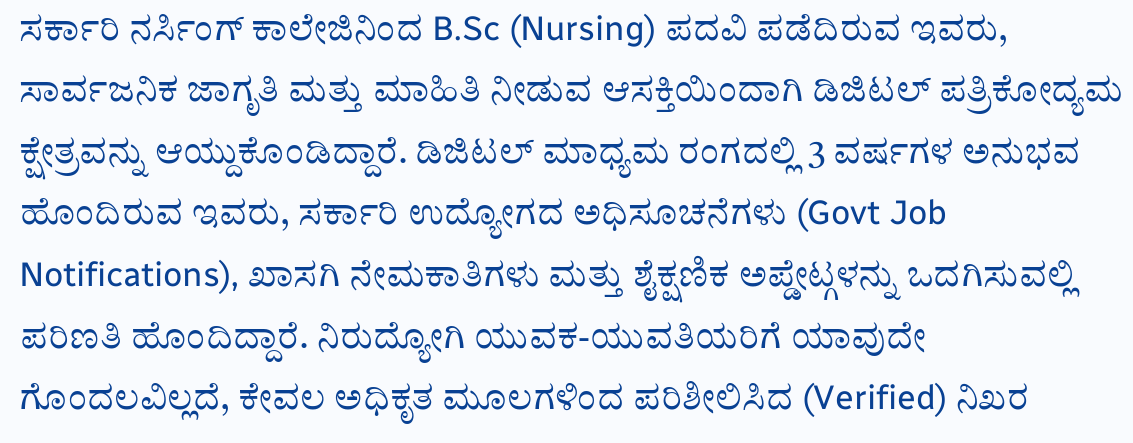ಸರ್ಕಾರಿ ನರ್ಸಿಂಗ್ ಕಾಲೇಜಿನಿಂದ B.Sc (Nursing) ಪದವಿ ಪಡೆದಿರುವ ಇವರು, ಸಾರ್ವಜನಿಕ ಜಾಗೃತಿ ಮತ್ತು ಮಾಹಿತಿ ನೀಡುವ ಆಸಕ್ತಿಯಿಂದಾಗಿ ಡಿಜಿಟಲ್ ಪತ್ರಿಕೋದ್ಯಮ ಕ್ಷೇತ್ರವನ್ನು ಆಯ್ದುಕೊಂಡಿದ್ದಾರೆ. ಡಿಜಿಟಲ್ ಮಾಧ್ಯಮ ರಂಗದಲ್ಲಿ 3 ವರ್ಷಗಳ ಅನುಭವ ಹೊಂದಿರುವ ಇವರು, ಸರ್ಕಾರಿ ಉದ್ಯೋಗದ ಅಧಿಸೂಚನೆಗಳು (Govt Job Notifications), ಖಾಸಗಿ ನೇಮಕಾತಿಗಳು ಮತ್ತು ಶೈಕ್ಷಣಿಕ ಅಪ್ಡೇಟ್ಗಳನ್ನು ಒದಗಿಸುವಲ್ಲಿ ಪರಿಣತಿ ಹೊಂದಿದ್ದಾರೆ. ನಿರುದ್ಯೋಗಿ ಯುವಕ-ಯುವತಿಯರಿಗೆ ಯಾವುದೇ ಗೊಂದಲವಿಲ್ಲದೆ, ಕೇವಲ ಅಧಿಕೃತ ಮೂಲಗಳಿಂದ ಪರಿಶೀಲಿಸಿದ (Verified) ನಿಖರ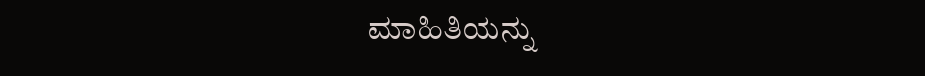ಮಾಹಿತಿಯನ್ನು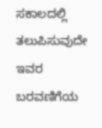ಸಕಾಲದಲ್ಲಿ ತಲುಪಿಸುವುದೇ ಇವರ ಬರವಣಿಗೆಯ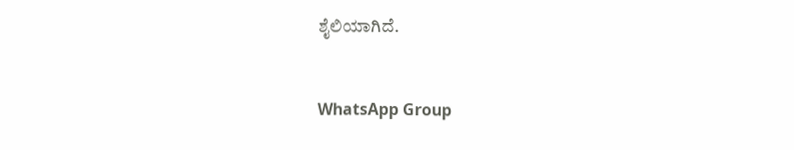ಶೈಲಿಯಾಗಿದೆ.


WhatsApp Group